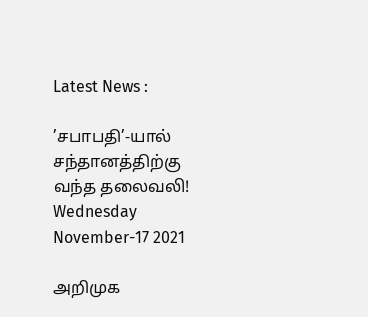Latest News :

’சபாபதி’-யால் சந்தானத்திற்கு வந்த தலைவலி!
Wednesday November-17 2021

அறிமுக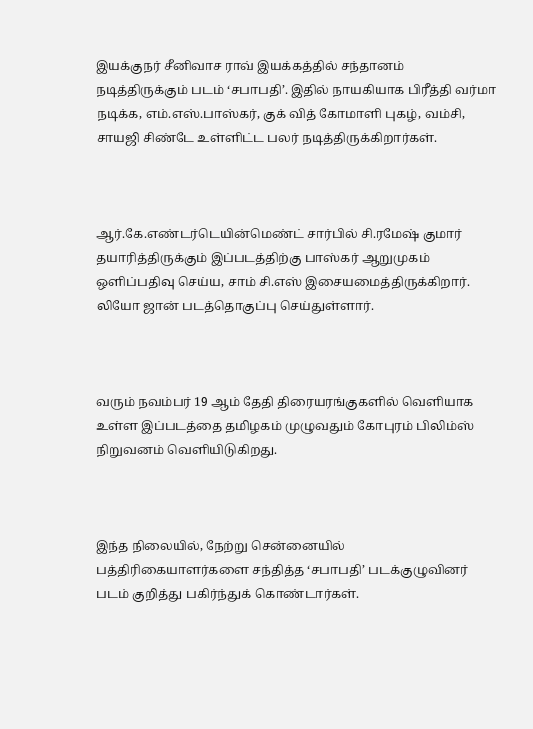இயக்குநர் சீனிவாச ராவ் இயக்கத்தில் சந்தானம் நடித்திருக்கும் படம் ‘சபாபதி’. இதில் நாயகியாக பிரீத்தி வர்மா நடிக்க, எம்.எஸ்.பாஸ்கர், குக் வித் கோமாளி புகழ், வம்சி, சாயஜி சிண்டே உள்ளிட்ட பலர் நடித்திருக்கிறார்கள்.



ஆர்.கே.எண்டர்டெயின்மெண்ட் சார்பில் சி.ரமேஷ் குமார் தயாரித்திருக்கும் இப்படத்திற்கு பாஸ்கர் ஆறுமுகம் ஒளிப்பதிவு செய்ய, சாம் சி.எஸ் இசையமைத்திருக்கிறார். லியோ ஜான் படத்தொகுப்பு செய்துள்ளார்.



வரும் நவம்பர் 19 ஆம் தேதி திரையரங்குகளில் வெளியாக உள்ள இப்படத்தை தமிழகம் முழுவதும் கோபுரம் பிலிம்ஸ் நிறுவனம் வெளியிடுகிறது.



இந்த நிலையில், நேற்று சென்னையில் பத்திரிகையாளர்களை சந்தித்த ‘சபாபதி’ படக்குழுவினர் படம் குறித்து பகிர்ந்துக் கொண்டார்கள்.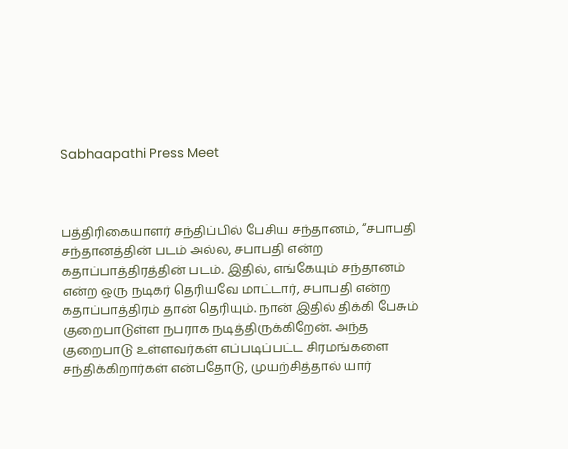Sabhaapathi Press Meet



பத்திரிகையாளர் சந்திப்பில் பேசிய சந்தானம், “சபாபதி சந்தானத்தின் படம் அல்ல, சபாபதி என்ற கதாப்பாத்திரத்தின் படம். இதில், எங்கேயும் சந்தானம் என்ற ஒரு நடிகர் தெரியவே மாட்டார், சபாபதி என்ற கதாப்பாத்திரம் தான் தெரியும். நான் இதில் திக்கி பேசும் குறைபாடுள்ள நபராக நடித்திருக்கிறேன். அந்த குறைபாடு உள்ளவர்கள் எப்படிப்பட்ட சிரமங்களை சந்திக்கிறார்கள் என்பதோடு, முயற்சித்தால் யார்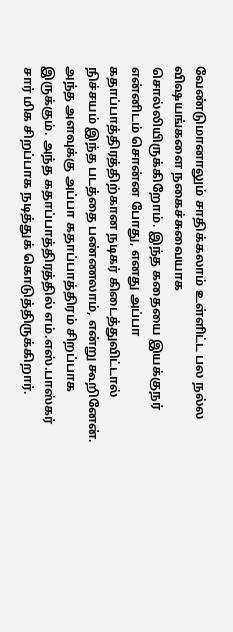வேண்டுமானாலும் சாதிக்கலாம் உள்ளிட்ட பல நல்ல விஷயங்களை நகைச்சுவையாக சொல்லியிருக்கிறோம். இந்த கதையை இயக்குநர் என்னிடம் சொன்ன போது, எனது அப்பா கதாப்பாத்திரத்திற்கான நடிகர் கிடைத்துவிட்டால் நிச்சயம் இந்த படத்தை பண்ணலாம், என்று கூறினேன். அந்த அளவுக்கு அப்பா கதாப்பாத்திரம் சிறப்பாக இருக்கும். அந்த கதாப்பாத்திரத்தில் எம்.எஸ்.பாஸ்கர் சார் மிக சிறப்பாக நடித்துக் கொடுத்திருக்கிறார்.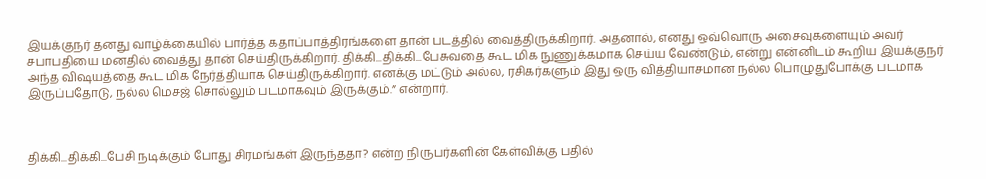இயக்குநர் தனது வாழ்க்கையில் பார்த்த கதாப்பாத்திரங்களை தான் படத்தில் வைத்திருக்கிறார். அதனால், எனது ஒவ்வொரு அசைவுகளையும் அவர் சபாபதியை மனதில் வைத்து தான் செய்திருக்கிறார். திக்கி...திக்கி...பேசுவதை கூட மிக நுணுக்கமாக செய்ய வேண்டும், என்று என்னிடம் கூறிய இயக்குநர் அந்த விஷயத்தை கூட மிக நேர்த்தியாக செய்திருக்கிறார். எனக்கு மட்டும் அல்ல, ரசிகர்களும் இது ஒரு வித்தியாசமான நல்ல பொழுதுபோக்கு படமாக இருப்பதோடு, நல்ல மெசஜ் சொல்லும் படமாகவும் இருக்கும்.” என்றார்.



திக்கி...திக்கி...பேசி நடிக்கும் போது சிரமங்கள் இருந்ததா? என்ற நிருபர்களின் கேள்விக்கு பதில்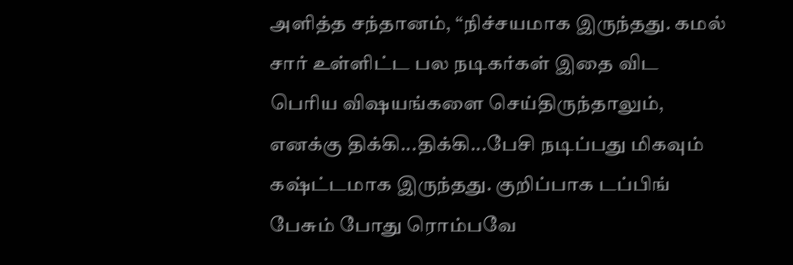அளித்த சந்தானம், “நிச்சயமாக இருந்தது. கமல் சார் உள்ளிட்ட பல நடிகர்கள் இதை விட பெரிய விஷயங்களை செய்திருந்தாலும், எனக்கு திக்கி...திக்கி...பேசி நடிப்பது மிகவும் கஷ்ட்டமாக இருந்தது. குறிப்பாக டப்பிங் பேசும் போது ரொம்பவே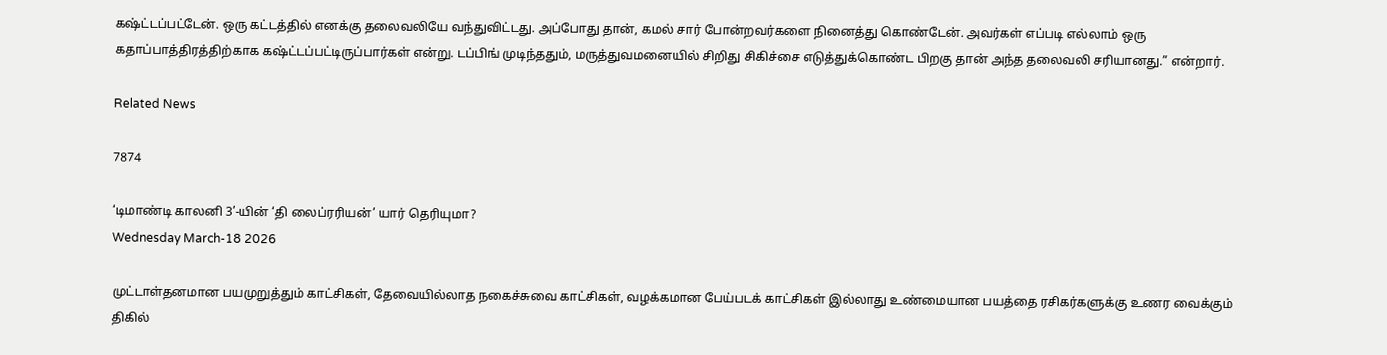கஷ்ட்டப்பட்டேன். ஒரு கட்டத்தில் எனக்கு தலைவலியே வந்துவிட்டது. அப்போது தான், கமல் சார் போன்றவர்களை நினைத்து கொண்டேன். அவர்கள் எப்படி எல்லாம் ஒரு கதாப்பாத்திரத்திற்காக கஷ்ட்டப்பட்டிருப்பார்கள் என்று. டப்பிங் முடிந்ததும், மருத்துவமனையில் சிறிது சிகிச்சை எடுத்துக்கொண்ட பிறகு தான் அந்த தலைவலி சரியானது.” என்றார்.

Related News

7874

‘டிமாண்டி காலனி 3’-யின் ‘தி லைப்ரரியன்’ யார் தெரியுமா?
Wednesday March-18 2026

முட்டாள்தனமான பயமுறுத்தும் காட்சிகள், தேவையில்லாத நகைச்சுவை காட்சிகள், வழக்கமான பேய்படக் காட்சிகள் இல்லாது உண்மையான பயத்தை ரசிகர்களுக்கு உணர வைக்கும் திகில்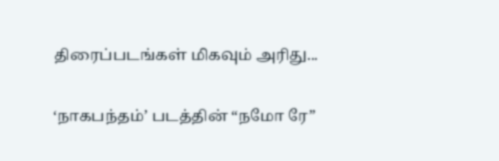திரைப்படங்கள் மிகவும் அரிது...

‘நாகபந்தம்’ படத்தின் “நமோ ரே”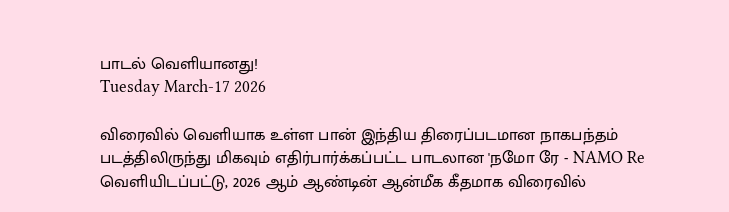பாடல் வெளியானது!
Tuesday March-17 2026

விரைவில் வெளியாக உள்ள பான் இந்திய திரைப்படமான நாகபந்தம் படத்திலிருந்து மிகவும் எதிர்பார்க்கப்பட்ட பாடலான 'நமோ ரே - NAMO Re வெளியிடப்பட்டு, 2026 ஆம் ஆண்டின் ஆன்மீக கீதமாக விரைவில்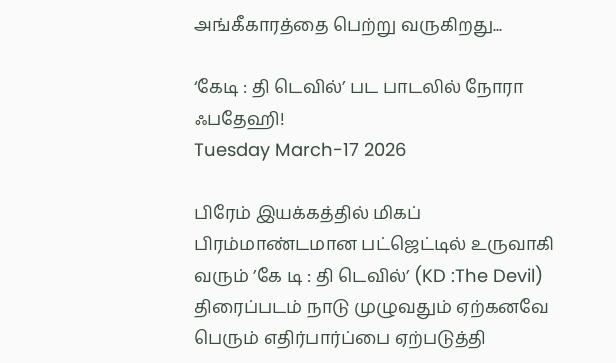அங்கீகாரத்தை பெற்று வருகிறது...

‘கேடி : தி டெவில்’ பட பாடலில் நோரா ஃபதேஹி!
Tuesday March-17 2026

பிரேம் இயக்கத்தில் மிகப் பிரம்மாண்டமான பட்ஜெட்டில் உருவாகி வரும் ’கே டி : தி டெவில்’ (KD :The Devil) திரைப்படம் நாடு முழுவதும் ஏற்கனவே பெரும் எதிர்பார்ப்பை ஏற்படுத்தி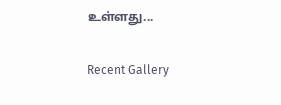உள்ளது...

Recent Gallery